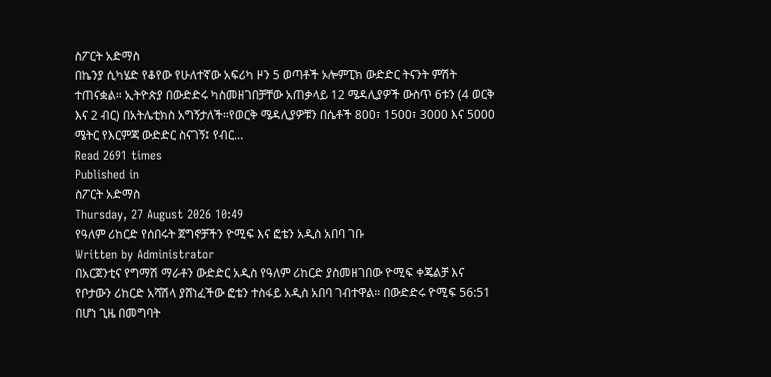ስፖርት አድማስ
በኬንያ ሲካሄድ የቆየው የሁለተኛው አፍሪካ ዞን 5 ወጣቶች ኦሎምፒክ ውድድር ትናንት ምሽት ተጠናቋል። ኢትዮጵያ በውድድሩ ካስመዘገበቻቸው አጠቃላይ 12 ሜዳሊያዎች ውስጥ 6ቱን (4 ወርቅ እና 2 ብር) በአትሌቲክስ አግኝታለች።የወርቅ ሜዳሊያዎቹን በሴቶች 800፣ 1500፣ 3000 እና 5000 ሜትር የእርምጃ ውድድር ስናገኝ፤ የብር…
Read 2691 times
Published in
ስፖርት አድማስ
Thursday, 27 August 2026 10:49
የዓለም ሪከርድ የሰበሩት ጀግኖቻችን ዮሚፍ እና ፎቴን አዲስ አበባ ገቡ
Written by Administrator
በአርጀንቲና የግማሽ ማራቶን ውድድር አዲስ የዓለም ሪከርድ ያስመዘገበው ዮሚፍ ቀጄልቻ እና የቦታውን ሪከርድ አሻሽላ ያሸነፈችው ፎቴን ተስፋይ አዲስ አበባ ገብተዋል። በውድድሩ ዮሚፍ 56:51 በሆነ ጊዜ በመግባት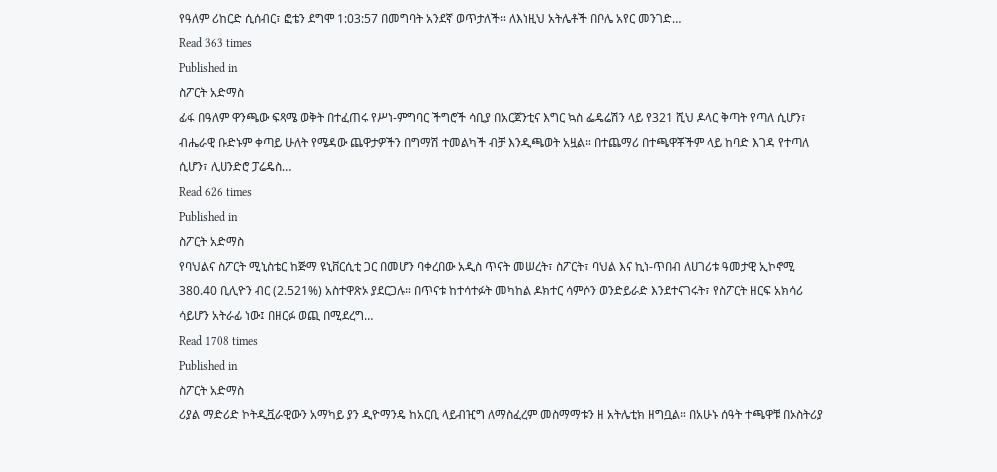የዓለም ሪከርድ ሲሰብር፣ ፎቴን ደግሞ 1:03:57 በመግባት አንደኛ ወጥታለች። ለእነዚህ አትሌቶች በቦሌ አየር መንገድ…
Read 363 times
Published in
ስፖርት አድማስ
ፊፋ በዓለም ዋንጫው ፍጻሜ ወቅት በተፈጠሩ የሥነ-ምግባር ችግሮች ሳቢያ በአርጀንቲና እግር ኳስ ፌዴሬሽን ላይ የ321 ሺህ ዶላር ቅጣት የጣለ ሲሆን፣ ብሔራዊ ቡድኑም ቀጣይ ሁለት የሜዳው ጨዋታዎችን በግማሽ ተመልካች ብቻ እንዲጫወት አዟል። በተጨማሪ በተጫዋቾችም ላይ ከባድ እገዳ የተጣለ ሲሆን፣ ሊሀንድሮ ፓሬዴስ…
Read 626 times
Published in
ስፖርት አድማስ
የባህልና ስፖርት ሚኒስቴር ከጅማ ዩኒቨርሲቲ ጋር በመሆን ባቀረበው አዲስ ጥናት መሠረት፣ ስፖርት፣ ባህል እና ኪነ-ጥበብ ለሀገሪቱ ዓመታዊ ኢኮኖሚ 380.40 ቢሊዮን ብር (2.521%) አስተዋጽኦ ያደርጋሉ። በጥናቱ ከተሳተፉት መካከል ዶክተር ሳምሶን ወንድይራድ እንደተናገሩት፣ የስፖርት ዘርፍ አክሳሪ ሳይሆን አትራፊ ነው፤ በዘርፉ ወጪ በሚደረግ…
Read 1708 times
Published in
ስፖርት አድማስ
ሪያል ማድሪድ ኮትዲቯራዊውን አማካይ ያን ዲዮማንዴ ከአርቢ ላይብዢግ ለማስፈረም መስማማቱን ዘ አትሌቲክ ዘግቧል። በአሁኑ ሰዓት ተጫዋቹ በኦስትሪያ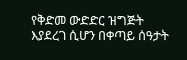የቅድመ ውድድር ዝግጅት እያደረገ ሲሆን በቀጣይ ሰዓታት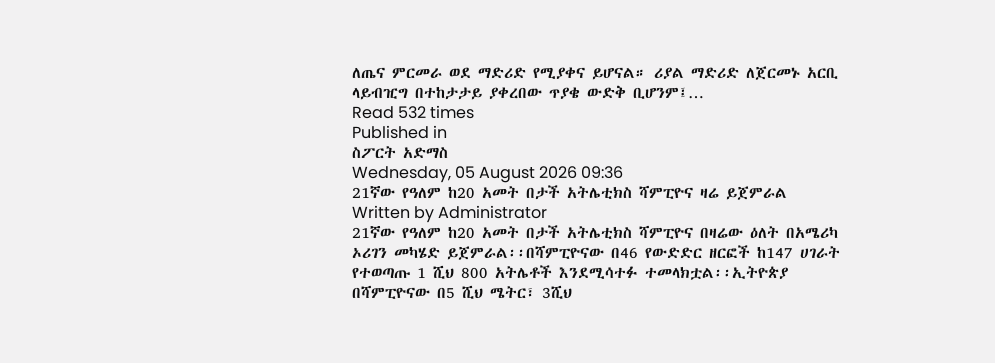ለጤና ምርመራ ወደ ማድሪድ የሚያቀና ይሆናል። ሪያል ማድሪድ ለጀርመኑ አርቢ ላይብዢግ በተከታታይ ያቀረበው ጥያቄ ውድቅ ቢሆንም፤…
Read 532 times
Published in
ስፖርት አድማስ
Wednesday, 05 August 2026 09:36
21ኛው የዓለም ከ20 አመት በታች አትሌቲክስ ሻምፒዮና ዛሬ ይጀምራል
Written by Administrator
21ኛው የዓለም ከ20 አመት በታች አትሌቲክስ ሻምፒዮና በዛሬው ዕለት በአሜሪካ ኦሪገን መካሄድ ይጀምራል፡፡በሻምፒዮናው በ46 የውድድር ዘርፎች ከ147 ሀገራት የተወጣጡ 1 ሺህ 800 አትሌቶች እንደሚሳተፉ ተመላክቷል፡፡ኢትዮጵያ በሻምፒዮናው በ5 ሺህ ሜትር፣ 3ሺህ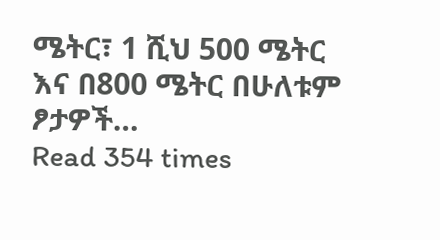ሜትር፣ 1 ሺህ 500 ሜትር እና በ800 ሜትር በሁለቱም ፆታዎች…
Read 354 times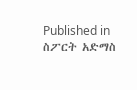Published in
ስፖርት አድማስ